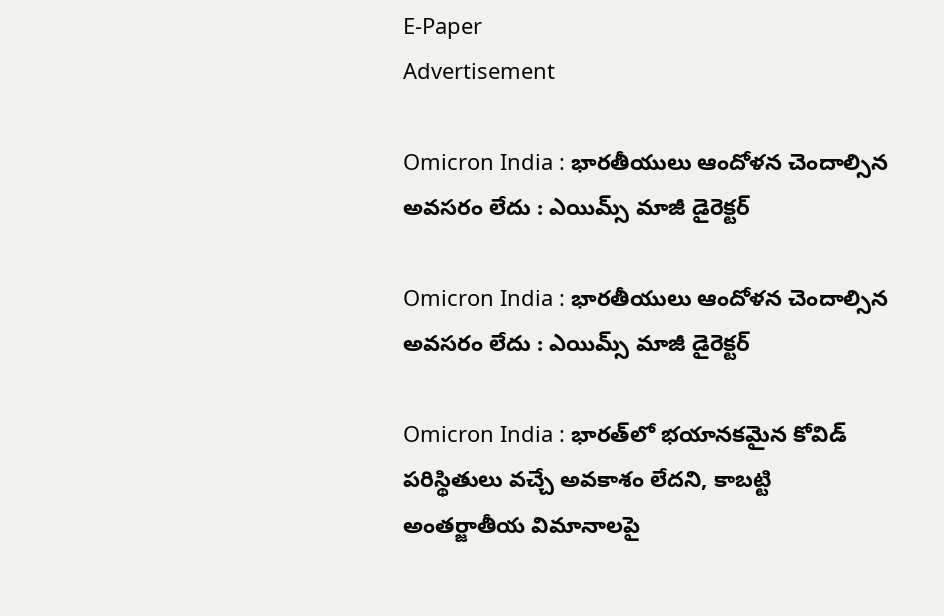E-Paper
Advertisement

Omicron India : భారతీయులు ఆందోళన చెందాల్సిన అవసరం లేదు : ఎయిమ్స్ మాజీ డైరెక్టర్

Omicron India : భారతీయులు ఆందోళన చెందాల్సిన అవసరం లేదు : ఎయిమ్స్ మాజీ డైరెక్టర్

Omicron India : భారత్‌లో భయానకమైన కోవిడ్ పరిస్థితులు వచ్చే అవకాశం లేదని, కాబట్టి అంతర్జాతీయ విమానాలపై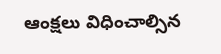ఆంక్షలు విధించాల్సిన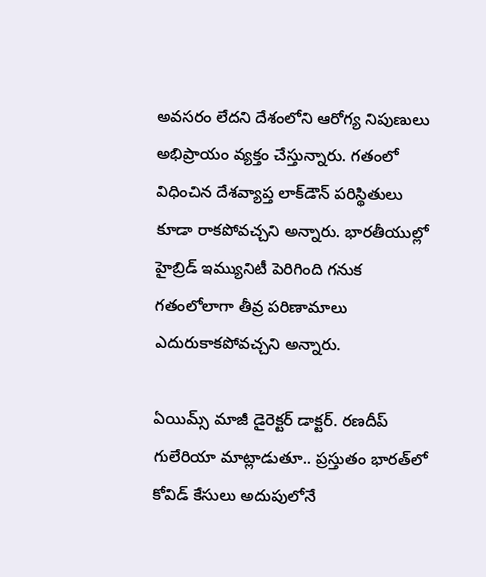అవసరం లేదని దేశంలోని ఆరోగ్య నిపుణులు అభిప్రాయం వ్యక్తం చేస్తున్నారు. గతంలో విధించిన దేశవ్యాప్త లాక్‌డౌన్ పరిస్థితులు కూడా రాకపోవచ్చని అన్నారు. భారతీయుల్లో హైబ్రిడ్ ఇమ్యునిటీ పెరిగింది గనుక గతంలోలాగా తీవ్ర పరిణామాలు ఎదురుకాకపోవచ్చని అన్నారు.

ఏయిమ్స్ మాజీ డైరెక్టర్ డాక్టర్. రణదీప్ గులేరియా మాట్లాడుతూ.. ప్రస్తుతం భారత్‌లో కోవిడ్ కేసులు అదుపులోనే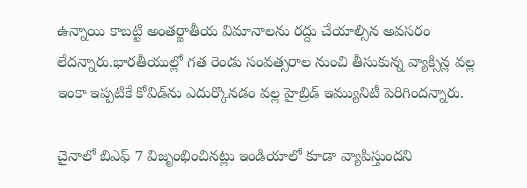ఉన్నాయి కాబట్టి అంతర్జాతీయ విమానాలను రద్దు చేయాల్సిన అవసరం లేదన్నారు.భారతీయుల్లో గత రెండు సంవత్సరాల నుంచి తీసుకున్న వ్యాక్సిన్ల వల్ల ఇంకా ఇప్పటికే కోవిడ్‌ను ఎదుర్కొనడం వల్ల హైబ్రిడ్ ఇమ్యునిటీ పెరిగిందన్నారు.

చైనాలో బిఎఫ్ 7 విజృంభించినట్లు ఇండియాలో కూడా వ్యాపిస్తుందని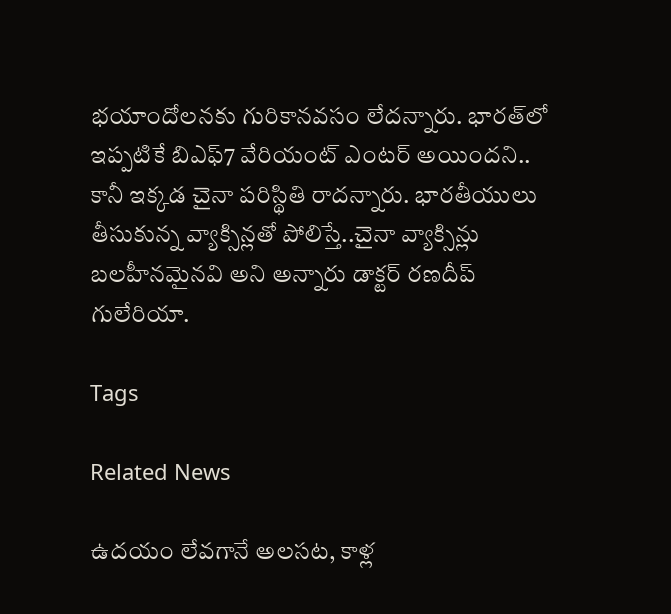భయాందోలనకు గురికానవసం లేదన్నారు. భారత్‌లో ఇప్పటికే బిఎఫ్7 వేరియంట్ ఎంటర్ అయిందని.. కానీ ఇక్కడ చైనా పరిస్థితి రాదన్నారు. భారతీయులు తీసుకున్న వ్యాక్సిన్లతో పోలిస్తే..చైనా వ్యాక్సిన్లు బలహీనమైనవి అని అన్నారు డాక్టర్ రణదీప్ గులేరియా.

Tags

Related News

ఉదయం లేవగానే అలసట, కాళ్ల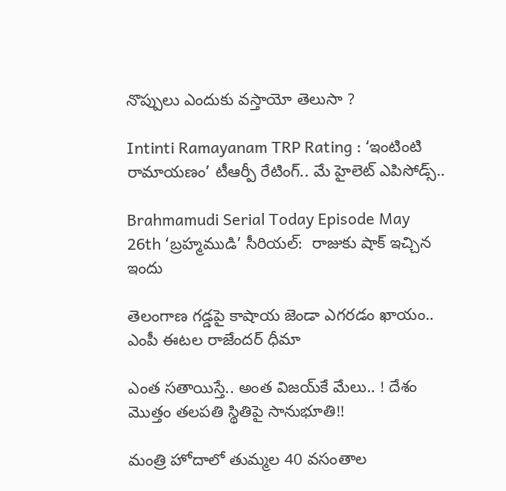నొప్పులు ఎందుకు వస్తాయో తెలుసా ?

Intinti Ramayanam TRP Rating : ‘ఇంటింటి రామాయణం’ టీఆర్పీ రేటింగ్.. మే హైలెట్ ఎపిసోడ్స్..

Brahmamudi Serial Today Episode May 26th ‘బ్రహ్మముడి’ సీరియల్‌:  రాజుకు షాక్ ఇచ్చిన ఇందు

తెలంగాణ గడ్డపై కాషాయ జెండా ఎగరడం ఖాయం.. ఎంపీ ఈటల రాజేందర్ ధీమా

ఎంత స‌తాయిస్తే.. అంత విజ‌య్‌కే మేలు.. ! దేశం మొత్తం త‌ల‌ప‌తి స్థితిపై సానుభూతి!!

మంత్రి హోదాలో తుమ్మల 40 వసంతాల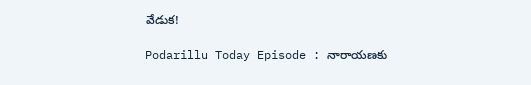వేడుక!

Podarillu Today Episode : నారాయణకు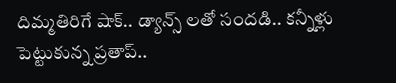దిమ్మతిరిగే షాక్.. డ్యాన్స్ లతో సందడి.. కన్నీళ్లు పెట్టుకున్న ప్రతాప్..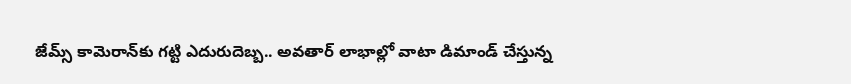జేమ్స్ కామెరాన్‌కు గట్టి ఎదురుదెబ్బ.. అవతార్ లాభాల్లో వాటా డిమాండ్ చేస్తున్న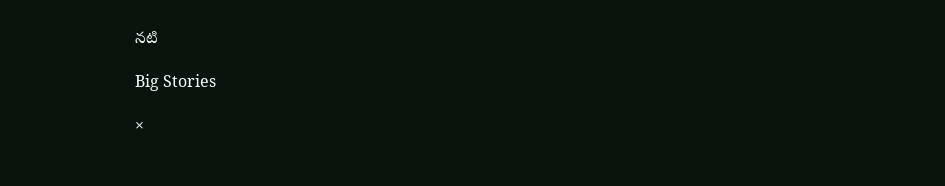నటి

Big Stories

×